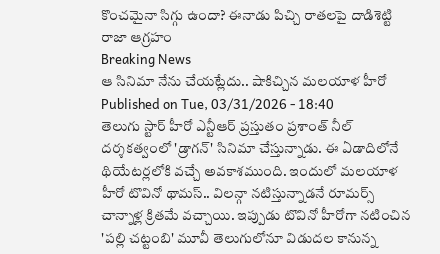కొంచమైనా సిగ్గు ఉందా? ఈనాడు పిచ్చి రాతలపై దాడిశెట్టి రాజా ఆగ్రహం
Breaking News
ఆ సినిమా నేను చేయట్లేదు.. షాకిచ్చిన మలయాళ హీరో
Published on Tue, 03/31/2026 - 18:40
తెలుగు స్టార్ హీరో ఎన్టీఆర్ ప్రస్తుతం ప్రశాంత్ నీల్ దర్శకత్వంలో 'డ్రాగన్' సినిమా చేస్తున్నాడు. ఈ ఏడాదిలోనే థియేటర్లలోకి వచ్చే అవకాశముంది. ఇందులో మలయాళ హీరో టొవినో థామస్.. విలన్గా నటిస్తున్నాడనే రూమర్స్ చాన్నాళ్ల క్రితమే వచ్చాయి. ఇప్పుడు టొవినో హీరోగా నటించిన 'పల్లి చట్టంబి' మూవీ తెలుగులోనూ విడుదల కానున్న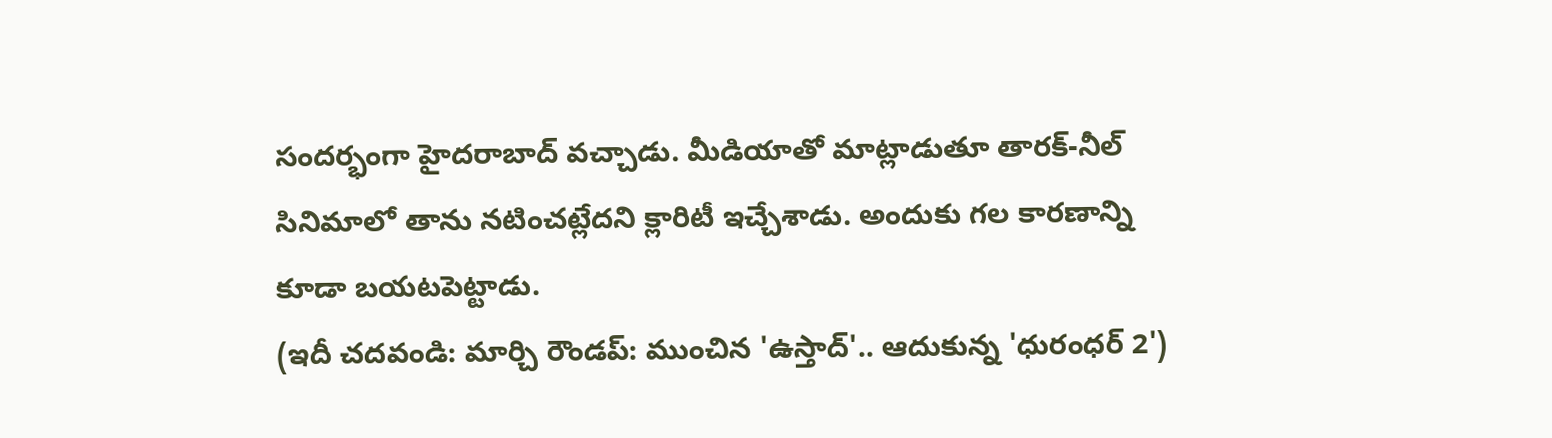సందర్భంగా హైదరాబాద్ వచ్చాడు. మీడియాతో మాట్లాడుతూ తారక్-నీల్ సినిమాలో తాను నటించట్లేదని క్లారిటీ ఇచ్చేశాడు. అందుకు గల కారణాన్ని కూడా బయటపెట్టాడు.
(ఇదీ చదవండి: మార్చి రౌండప్: ముంచిన 'ఉస్తాద్'.. ఆదుకున్న 'ధురంధర్ 2')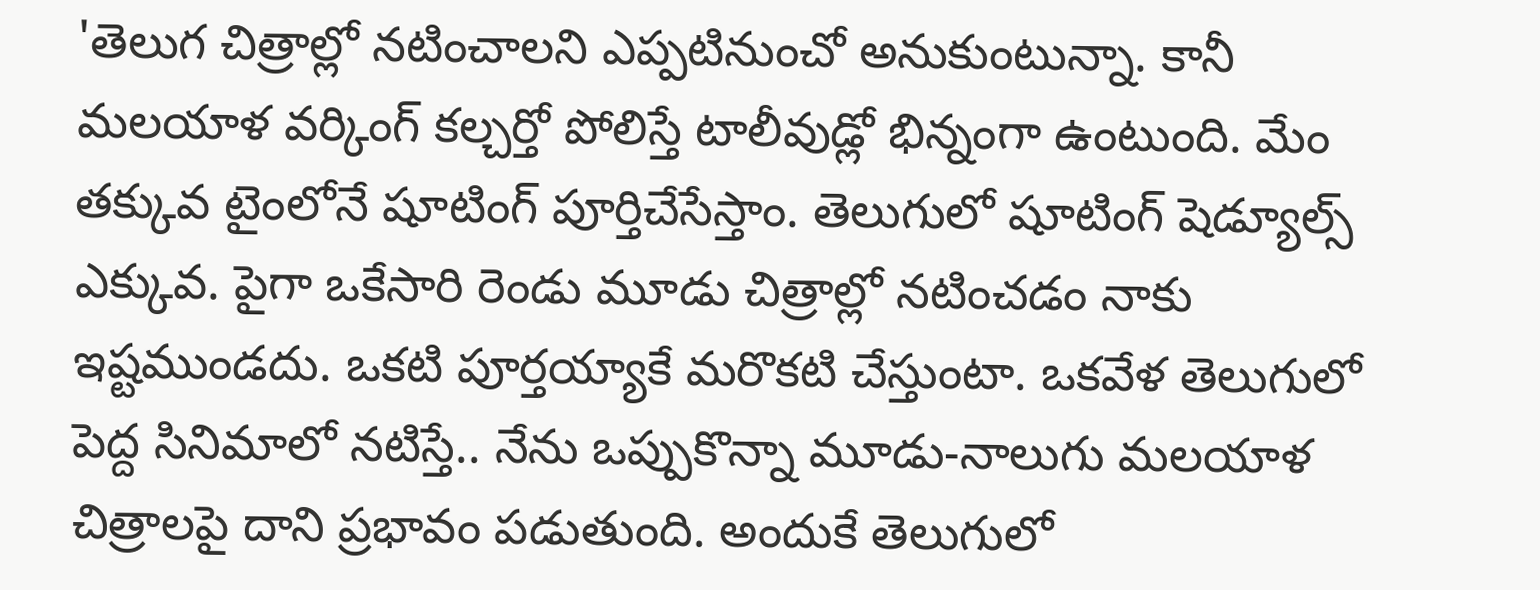'తెలుగ చిత్రాల్లో నటించాలని ఎప్పటినుంచో అనుకుంటున్నా. కానీ మలయాళ వర్కింగ్ కల్చర్తో పోలిస్తే టాలీవుడ్లో భిన్నంగా ఉంటుంది. మేం తక్కువ టైంలోనే షూటింగ్ పూర్తిచేసేస్తాం. తెలుగులో షూటింగ్ షెడ్యూల్స్ ఎక్కువ. పైగా ఒకేసారి రెండు మూడు చిత్రాల్లో నటించడం నాకు ఇష్టముండదు. ఒకటి పూర్తయ్యాకే మరొకటి చేస్తుంటా. ఒకవేళ తెలుగులో పెద్ద సినిమాలో నటిస్తే.. నేను ఒప్పుకొన్నా మూడు-నాలుగు మలయాళ చిత్రాలపై దాని ప్రభావం పడుతుంది. అందుకే తెలుగులో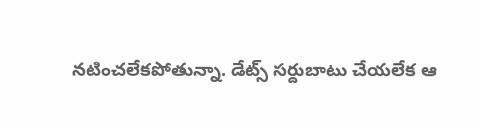నటించలేకపోతున్నా. డేట్స్ సర్దుబాటు చేయలేక ఆ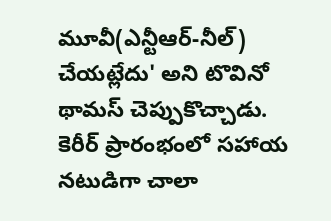మూవీ(ఎన్టీఆర్-నీల్) చేయట్లేదు' అని టొవినో థామస్ చెప్పుకొచ్చాడు.
కెరీర్ ప్రారంభంలో సహాయ నటుడిగా చాలా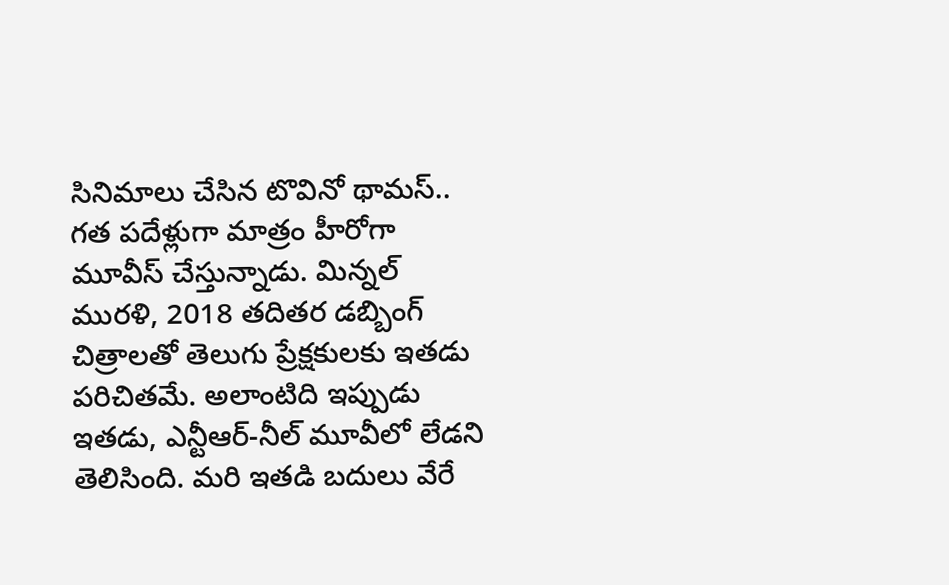సినిమాలు చేసిన టొవినో థామస్.. గత పదేళ్లుగా మాత్రం హీరోగా మూవీస్ చేస్తున్నాడు. మిన్నల్ మురళి, 2018 తదితర డబ్బింగ్ చిత్రాలతో తెలుగు ప్రేక్షకులకు ఇతడు పరిచితమే. అలాంటిది ఇప్పుడు ఇతడు, ఎన్టీఆర్-నీల్ మూవీలో లేడని తెలిసింది. మరి ఇతడి బదులు వేరే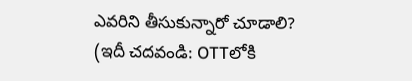ఎవరిని తీసుకున్నారో చూడాలి?
(ఇదీ చదవండి: OTTలోకి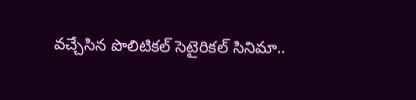వచ్చేసిన పొలిటికల్ సెటైరికల్ సినిమా..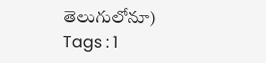తెలుగులోనూ)
Tags : 1